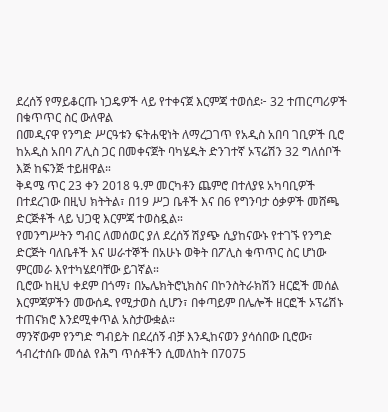ደረሰኝ የማይቆርጡ ነጋዴዎች ላይ የተቀናጀ እርምጃ ተወሰደ፦ 32 ተጠርጣሪዎች በቁጥጥር ስር ውለዋል
በመዲናዋ የንግድ ሥርዓቱን ፍትሐዊነት ለማረጋገጥ የአዲስ አበባ ገቢዎች ቢሮ ከአዲስ አበባ ፖሊስ ጋር በመቀናጀት ባካሄዱት ድንገተኛ ኦፕሬሽን 32 ግለሰቦች እጅ ከፍንጅ ተይዘዋል።
ቅዳሜ ጥር 23 ቀን 2018 ዓ.ም መርካቶን ጨምሮ በተለያዩ አካባቢዎች በተደረገው በዚህ ክትትል፣ በ19 ሥጋ ቤቶች እና በ6 የግንባታ ዕቃዎች መሸጫ ድርጅቶች ላይ ህጋዊ እርምጃ ተወስዷል።
የመንግሥትን ግብር ለመሰወር ያለ ደረሰኝ ሽያጭ ሲያከናውኑ የተገኙ የንግድ ድርጅት ባለቤቶች እና ሠራተኞች በአሁኑ ወቅት በፖሊስ ቁጥጥር ስር ሆነው ምርመራ እየተካሄደባቸው ይገኛል።
ቢሮው ከዚህ ቀደም በጎማ፣ በኤሌክትሮኒክስና በኮንስትራክሽን ዘርፎች መሰል እርምጃዎችን መውሰዱ የሚታወስ ሲሆን፣ በቀጣይም በሌሎች ዘርፎች ኦፕሬሽኑ ተጠናክሮ እንደሚቀጥል አስታውቋል።
ማንኛውም የንግድ ግብይት በደረሰኝ ብቻ እንዲከናወን ያሳሰበው ቢሮው፣ ኅብረተሰቡ መሰል የሕግ ጥሰቶችን ሲመለከት በ7075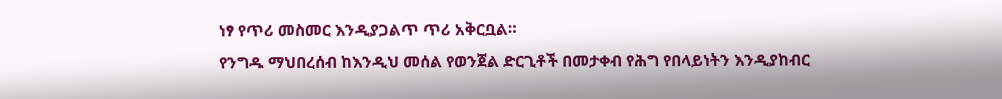ነፃ የጥሪ መስመር እንዲያጋልጥ ጥሪ አቅርቧል።
የንግዱ ማህበረሰብ ከእንዲህ መሰል የወንጀል ድርጊቶች በመታቀብ የሕግ የበላይነትን እንዲያከብር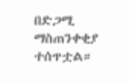በድጋሚ ማስጠንቀቂያ ተሰጥቷል።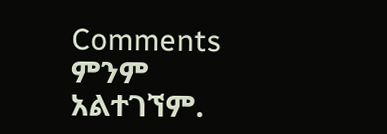Comments
ምንም አልተገኘም.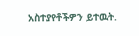አስተያየቶችዎን ይተዉት.